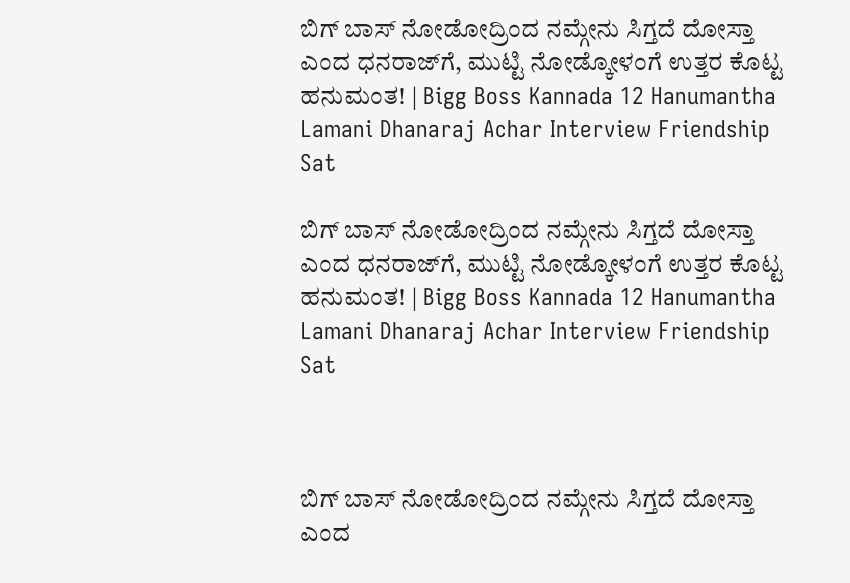ಬಿಗ್ ಬಾಸ್ ನೋಡೋದ್ರಿಂದ ನಮ್ಗೇನು ಸಿಗ್ತದೆ ದೋಸ್ತಾ ಎಂದ ಧನರಾಜ್‌ಗೆ, ಮುಟ್ಟಿ ನೋಡ್ಕೋಳಂಗೆ ಉತ್ತರ ಕೊಟ್ಟ ಹನುಮಂತ! | Bigg Boss Kannada 12 Hanumantha Lamani Dhanaraj Achar Interview Friendship Sat

ಬಿಗ್ ಬಾಸ್ ನೋಡೋದ್ರಿಂದ ನಮ್ಗೇನು ಸಿಗ್ತದೆ ದೋಸ್ತಾ ಎಂದ ಧನರಾಜ್‌ಗೆ, ಮುಟ್ಟಿ ನೋಡ್ಕೋಳಂಗೆ ಉತ್ತರ ಕೊಟ್ಟ ಹನುಮಂತ! | Bigg Boss Kannada 12 Hanumantha Lamani Dhanaraj Achar Interview Friendship Sat



ಬಿಗ್ ಬಾಸ್ ನೋಡೋದ್ರಿಂದ ನಮ್ಗೇನು ಸಿಗ್ತದೆ ದೋಸ್ತಾ ಎಂದ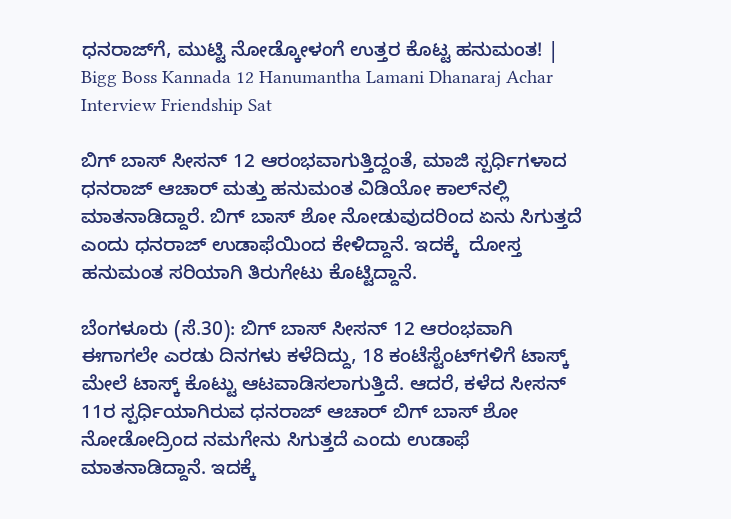ಧನರಾಜ್‌ಗೆ, ಮುಟ್ಟಿ ನೋಡ್ಕೋಳಂಗೆ ಉತ್ತರ ಕೊಟ್ಟ ಹನುಮಂತ! | Bigg Boss Kannada 12 Hanumantha Lamani Dhanaraj Achar Interview Friendship Sat

ಬಿಗ್ ಬಾಸ್ ಸೀಸನ್ 12 ಆರಂಭವಾಗುತ್ತಿದ್ದಂತೆ, ಮಾಜಿ ಸ್ಪರ್ಧಿಗಳಾದ ಧನರಾಜ್ ಆಚಾರ್ ಮತ್ತು ಹನುಮಂತ ವಿಡಿಯೋ ಕಾಲ್‌ನಲ್ಲಿ ಮಾತನಾಡಿದ್ದಾರೆ. ಬಿಗ್ ಬಾಸ್ ಶೋ ನೋಡುವುದರಿಂದ ಏನು ಸಿಗುತ್ತದೆ ಎಂದು ಧನರಾಜ್ ಉಡಾಫೆಯಿಂದ ಕೇಳಿದ್ದಾನೆ. ಇದಕ್ಕೆ  ದೋಸ್ತ ಹನುಮಂತ ಸರಿಯಾಗಿ ತಿರುಗೇಟು ಕೊಟ್ಟಿದ್ದಾನೆ.

ಬೆಂಗಳೂರು (ಸೆ.30): ಬಿಗ್ ಬಾಸ್ ಸೀಸನ್ 12 ಆರಂಭವಾಗಿ ಈಗಾಗಲೇ ಎರಡು ದಿನಗಳು ಕಳೆದಿದ್ದು, 18 ಕಂಟೆಸ್ಟೆಂಟ್‌ಗಳಿಗೆ ಟಾಸ್ಕ್ ಮೇಲೆ ಟಾಸ್ಕ್ ಕೊಟ್ಟು ಆಟವಾಡಿಸಲಾಗುತ್ತಿದೆ. ಆದರೆ, ಕಳೆದ ಸೀಸನ್ 11ರ ಸ್ಪರ್ಧಿಯಾಗಿರುವ ಧನರಾಜ್ ಆಚಾರ್ ಬಿಗ್ ಬಾಸ್ ಶೋ ನೋಡೋದ್ರಿಂದ ನಮಗೇನು ಸಿಗುತ್ತದೆ ಎಂದು ಉಡಾಫೆ ಮಾತನಾಡಿದ್ದಾನೆ. ಇದಕ್ಕೆ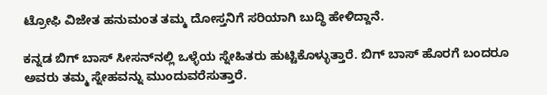ಟ್ರೋಫಿ ವಿಜೇತ ಹನುಮಂತ ತಮ್ಮ ದೋಸ್ತನಿಗೆ ಸರಿಯಾಗಿ ಬುದ್ಧಿ ಹೇಳಿದ್ದಾನೆ.

ಕನ್ನಡ ಬಿಗ್ ಬಾಸ್ ಸೀಸನ್‌ನಲ್ಲಿ ಒಳ್ಳೆಯ ಸ್ನೇಹಿತರು ಹುಟ್ಟಿಕೊಳ್ಳುತ್ತಾರೆ. ಬಿಗ್ ಬಾಸ್ ಹೊರಗೆ ಬಂದರೂ ಅವರು ತಮ್ಮ ಸ್ನೇಹವನ್ನು ಮುಂದುವರೆಸುತ್ತಾರೆ.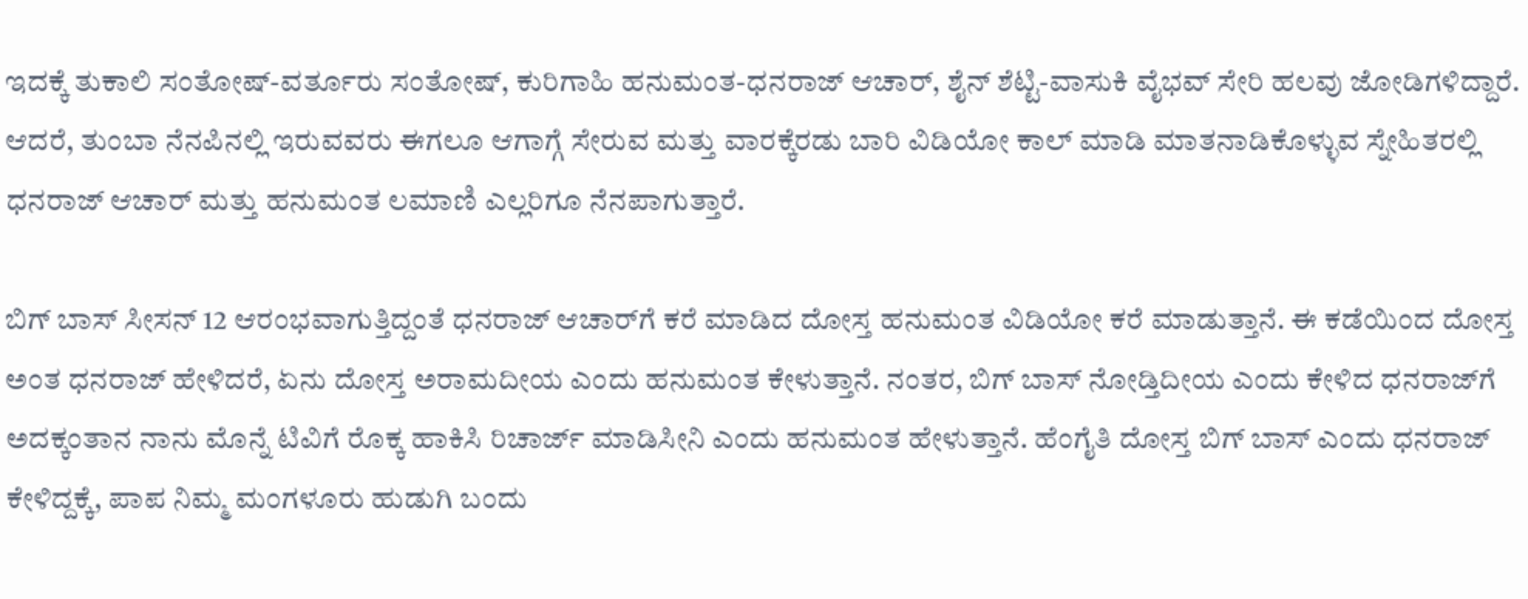ಇದಕ್ಕೆ ತುಕಾಲಿ ಸಂತೋಷ್-ವರ್ತೂರು ಸಂತೋಷ್, ಕುರಿಗಾಹಿ ಹನುಮಂತ-ಧನರಾಜ್ ಆಚಾರ್, ಶೈನ್ ಶೆಟ್ಟಿ-ವಾಸುಕಿ ವೈಭವ್ ಸೇರಿ ಹಲವು ಜೋಡಿಗಳಿದ್ದಾರೆ. ಆದರೆ, ತುಂಬಾ ನೆನಪಿನಲ್ಲಿ ಇರುವವರು ಈಗಲೂ ಆಗಾಗ್ಗೆ ಸೇರುವ ಮತ್ತು ವಾರಕ್ಕೆರಡು ಬಾರಿ ವಿಡಿಯೋ ಕಾಲ್ ಮಾಡಿ ಮಾತನಾಡಿಕೊಳ್ಳುವ ಸ್ನೇಹಿತರಲ್ಲಿ ಧನರಾಜ್ ಆಚಾರ್ ಮತ್ತು ಹನುಮಂತ ಲಮಾಣಿ ಎಲ್ಲರಿಗೂ ನೆನಪಾಗುತ್ತಾರೆ.

ಬಿಗ್ ಬಾಸ್ ಸೀಸನ್ 12 ಆರಂಭವಾಗುತ್ತಿದ್ದಂತೆ ಧನರಾಜ್ ಆಚಾರ್‌ಗೆ ಕರೆ ಮಾಡಿದ ದೋಸ್ತ ಹನುಮಂತ ವಿಡಿಯೋ ಕರೆ ಮಾಡುತ್ತಾನೆ. ಈ ಕಡೆಯಿಂದ ದೋಸ್ತ ಅಂತ ಧನರಾಜ್ ಹೇಳಿದರೆ, ಏನು ದೋಸ್ತ ಅರಾಮದೀಯ ಎಂದು ಹನುಮಂತ ಕೇಳುತ್ತಾನೆ. ನಂತರ, ಬಿಗ್ ಬಾಸ್ ನೋಡ್ತಿದೀಯ ಎಂದು ಕೇಳಿದ ಧನರಾಜ್‌ಗೆ ಅದಕ್ಕಂತಾನ ನಾನು ಮೊನ್ನೆ ಟಿವಿಗೆ ರೊಕ್ಕ ಹಾಕಿಸಿ ರಿಚಾರ್ಜ್ ಮಾಡಿಸೀನಿ ಎಂದು ಹನುಮಂತ ಹೇಳುತ್ತಾನೆ. ಹೆಂಗೈತಿ ದೋಸ್ತ ಬಿಗ್ ಬಾಸ್ ಎಂದು ಧನರಾಜ್ ಕೇಳಿದ್ದಕ್ಕೆ, ಪಾಪ ನಿಮ್ಮ ಮಂಗಳೂರು ಹುಡುಗಿ ಬಂದು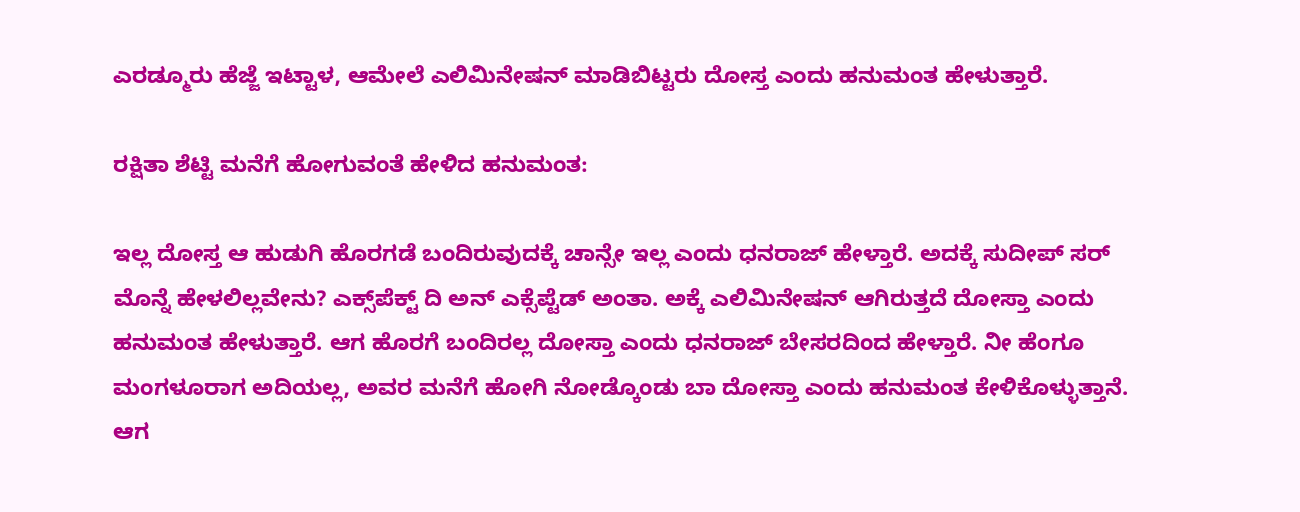ಎರಡ್ಮೂರು ಹೆಜ್ಜೆ ಇಟ್ಟಾಳ, ಆಮೇಲೆ ಎಲಿಮಿನೇಷನ್ ಮಾಡಿಬಿಟ್ಟರು ದೋಸ್ತ ಎಂದು ಹನುಮಂತ ಹೇಳುತ್ತಾರೆ.

ರಕ್ಷಿತಾ ಶೆಟ್ಟಿ ಮನೆಗೆ ಹೋಗುವಂತೆ ಹೇಳಿದ ಹನುಮಂತ:

ಇಲ್ಲ ದೋಸ್ತ ಆ ಹುಡುಗಿ ಹೊರಗಡೆ ಬಂದಿರುವುದಕ್ಕೆ ಚಾನ್ಸೇ ಇಲ್ಲ ಎಂದು ಧನರಾಜ್ ಹೇಳ್ತಾರೆ. ಅದಕ್ಕೆ ಸುದೀಪ್ ಸರ್ ಮೊನ್ನೆ ಹೇಳಲಿಲ್ಲವೇನು? ಎಕ್ಸ್‌ಪೆಕ್ಟ್ ದಿ ಅನ್‌ ಎಕ್ಸೆಪ್ಟೆಡ್ ಅಂತಾ. ಅಕ್ಕೆ ಎಲಿಮಿನೇಷನ್ ಆಗಿರುತ್ತದೆ ದೋಸ್ತಾ ಎಂದು ಹನುಮಂತ ಹೇಳುತ್ತಾರೆ. ಆಗ ಹೊರಗೆ ಬಂದಿರಲ್ಲ ದೋಸ್ತಾ ಎಂದು ಧನರಾಜ್ ಬೇಸರದಿಂದ ಹೇಳ್ತಾರೆ. ನೀ ಹೆಂಗೂ ಮಂಗಳೂರಾಗ ಅದಿಯಲ್ಲ, ಅವರ ಮನೆಗೆ ಹೋಗಿ ನೋಡ್ಕೊಂಡು ಬಾ ದೋಸ್ತಾ ಎಂದು ಹನುಮಂತ ಕೇಳಿಕೊಳ್ಳುತ್ತಾನೆ. ಆಗ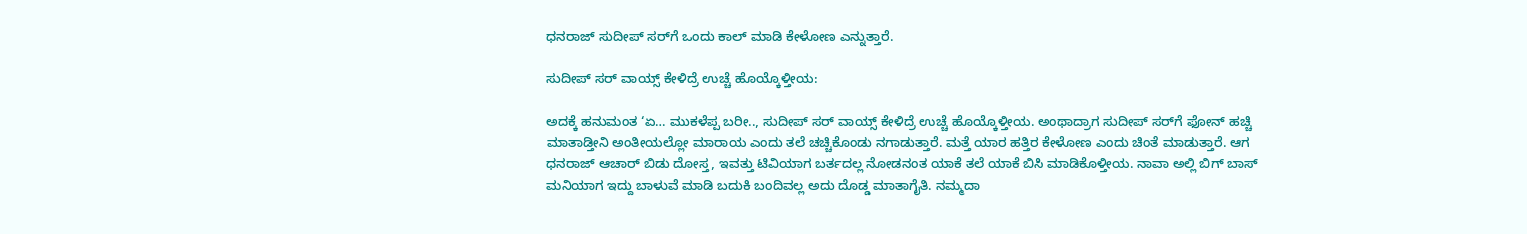ಧನರಾಜ್ ಸುದೀಪ್ ಸರ್‌ಗೆ ಒಂದು ಕಾಲ್ ಮಾಡಿ ಕೇಳೋಣ ಎನ್ನುತ್ತಾರೆ.

ಸುದೀಪ್ ಸರ್ ವಾಯ್ಸ್ ಕೇಳಿದ್ರೆ ಉಚ್ಚೆ ಹೊಯ್ಕೊಳ್ತೀಯ:

ಅದಕ್ಕೆ ಹನುಮಂತ ‘ಏ… ಮುಕಳೆಪ್ಪ ಬರೀ.., ಸುದೀಪ್ ಸರ್ ವಾಯ್ಸ್ ಕೇಳಿದ್ರೆ ಉಚ್ಚೆ ಹೊಯ್ಕೊಳ್ತೀಯ. ಅಂಥಾದ್ರಾಗ ಸುದೀಪ್ ಸರ್‌ಗೆ ಫೋನ್ ಹಚ್ಚಿ ಮಾತಾಡ್ತೀನಿ ಅಂತೀಯಲ್ಲೋ ಮಾರಾಯ ಎಂದು ತಲೆ ಚಚ್ಚಿಕೊಂಡು ನಗಾಡುತ್ತಾರೆ. ಮತ್ತೆ ಯಾರ ಹತ್ತಿರ ಕೇಳೋಣ ಎಂದು ಚಿಂತೆ ಮಾಡುತ್ತಾರೆ. ಆಗ ಧನರಾಜ್ ಆಚಾರ್ ಬಿಡು ದೋಸ್ತ, ಇವತ್ತು ಟಿವಿಯಾಗ ಬರ್ತದಲ್ಲ ನೋಡನಂತ ಯಾಕೆ ತಲೆ ಯಾಕೆ ಬಿಸಿ ಮಾಡಿಕೊಳ್ತೀಯ. ನಾವಾ ಅಲ್ಲಿ ಬಿಗ್ ಬಾಸ್ ಮನಿಯಾಗ ಇದ್ದು ಬಾಳುವೆ ಮಾಡಿ ಬದುಕಿ ಬಂದಿವಲ್ಲ ಅದು ದೊಡ್ಡ ಮಾತಾಗೈತಿ. ನಮ್ಮದಾ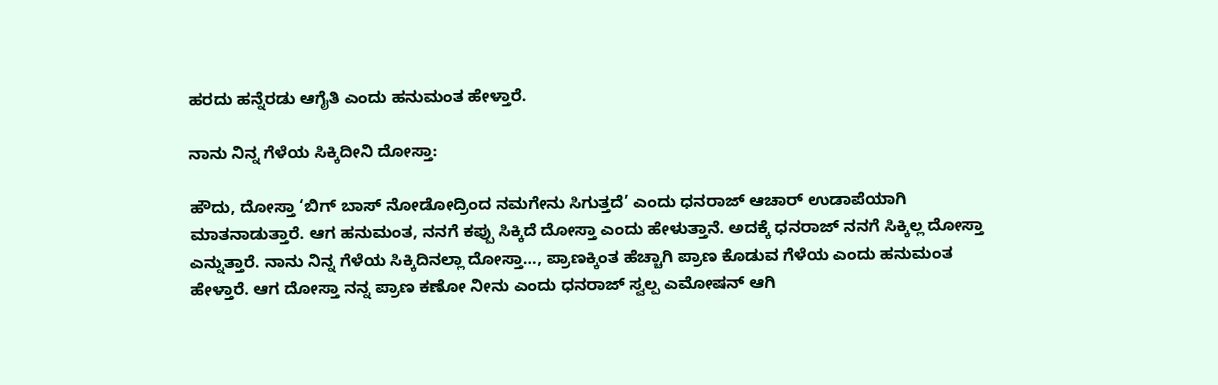ಹರದು ಹನ್ನೆರಡು ಆಗೈತಿ ಎಂದು ಹನುಮಂತ ಹೇಳ್ತಾರೆ.

ನಾನು ನಿನ್ನ ಗೆಳೆಯ ಸಿಕ್ಕಿದೀನಿ ದೋಸ್ತಾ:

ಹೌದು, ದೋಸ್ತಾ ‘ಬಿಗ್ ಬಾಸ್ ನೋಡೋದ್ರಿಂದ ನಮಗೇನು ಸಿಗುತ್ತದೆ’ ಎಂದು ಧನರಾಜ್ ಆಚಾರ್ ಉಡಾಪೆಯಾಗಿ ಮಾತನಾಡುತ್ತಾರೆ. ಆಗ ಹನುಮಂತ, ನನಗೆ ಕಪ್ಪು ಸಿಕ್ಕಿದೆ ದೋಸ್ತಾ ಎಂದು ಹೇಳುತ್ತಾನೆ. ಅದಕ್ಕೆ ಧನರಾಜ್ ನನಗೆ ಸಿಕ್ಕಿಲ್ಲ ದೋಸ್ತಾ ಎನ್ನುತ್ತಾರೆ. ನಾನು ನಿನ್ನ ಗೆಳೆಯ ಸಿಕ್ಕಿದಿನಲ್ಲಾ ದೋಸ್ತಾ…, ಪ್ರಾಣಕ್ಕಿಂತ ಹೆಚ್ಚಾಗಿ ಪ್ರಾಣ ಕೊಡುವ ಗೆಳೆಯ ಎಂದು ಹನುಮಂತ ಹೇಳ್ತಾರೆ. ಆಗ ದೋಸ್ತಾ ನನ್ನ ಪ್ರಾಣ ಕಣೋ ನೀನು ಎಂದು ಧನರಾಜ್ ಸ್ವಲ್ಪ ಎಮೋಷನ್ ಆಗಿ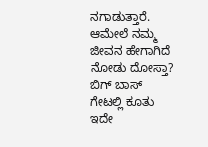ನಗಾಡುತ್ತಾರೆ. ಆಮೇಲೆ ನಮ್ಮ ಜೀವನ ಹೇಗಾಗಿದೆ ನೋಡು ದೋಸ್ತಾ? ಬಿಗ್ ಬಾಸ್ ಗೇಟಲ್ಲಿ ಕೂತು ಇದೇ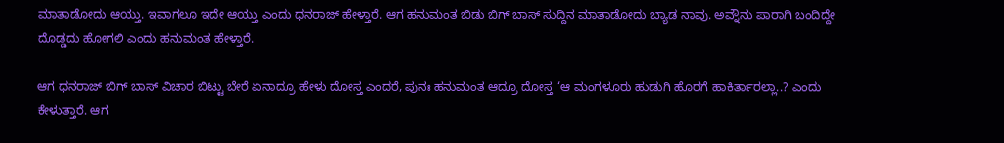ಮಾತಾಡೋದು ಆಯ್ತು. ಇವಾಗಲೂ ಇದೇ ಆಯ್ತು ಎಂದು ಧನರಾಜ್ ಹೇಳ್ತಾರೆ. ಆಗ ಹನುಮಂತ ಬಿಡು ಬಿಗ್ ಬಾಸ್ ಸುದ್ದಿನ ಮಾತಾಡೋದು ಬ್ಯಾಡ ನಾವು. ಅವ್ನೌನು ಪಾರಾಗಿ ಬಂದಿದ್ದೇ ದೊಡ್ಡದು ಹೋಗಲಿ ಎಂದು ಹನುಮಂತ ಹೇಳ್ತಾರೆ.

ಆಗ ಧನರಾಜ್ ಬಿಗ್ ಬಾಸ್ ವಿಚಾರ ಬಿಟ್ಟು ಬೇರೆ ಏನಾದ್ರೂ ಹೇಳು ದೋಸ್ತ ಎಂದರೆ, ಪುನಃ ಹನುಮಂತ ಆದ್ರೂ ದೋಸ್ತ ‘ಆ ಮಂಗಳೂರು ಹುಡುಗಿ ಹೊರಗೆ ಹಾಕಿರ್ತಾರಲ್ಲಾ..? ಎಂದು ಕೇಳುತ್ತಾರೆ. ಆಗ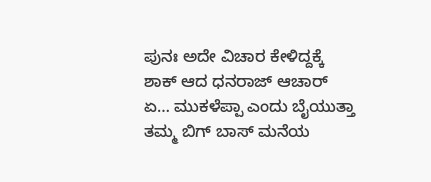ಪುನಃ ಅದೇ ವಿಚಾರ ಕೇಳಿದ್ದಕ್ಕೆ ಶಾಕ್ ಆದ ಧನರಾಜ್ ಆಚಾರ್ ಏ… ಮುಕಳೆಪ್ಪಾ ಎಂದು ಬೈಯುತ್ತಾ ತಮ್ಮ ಬಿಗ್ ಬಾಸ್ ಮನೆಯ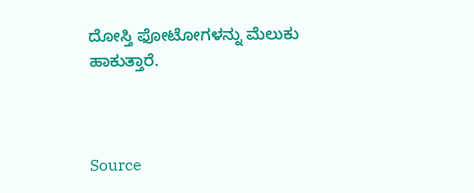ದೋಸ್ತಿ ಫೋಟೋಗಳನ್ನು ಮೆಲುಕು ಹಾಕುತ್ತಾರೆ.



Source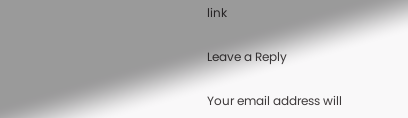link

Leave a Reply

Your email address will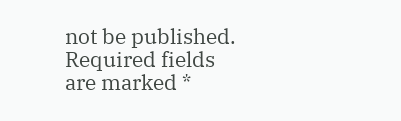not be published. Required fields are marked *